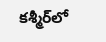కశ్మీర్‌లో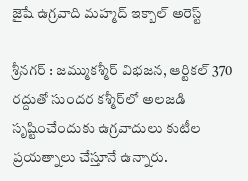జైషే ఉగ్రవాది మహ్మద్ ఇక్బాల్ అరెస్ట్

శ్రీనగర్ : జమ్ముకశ్మీర్ విభజన, ఆర్టికల్ 370 రద్దుతో సుందర కశ్మీర్‌లో అలజడి సృష్టించేందుకు ఉగ్రవాదులు కుటీల ప్రయత్నాలు చేస్తూనే ఉన్నారు.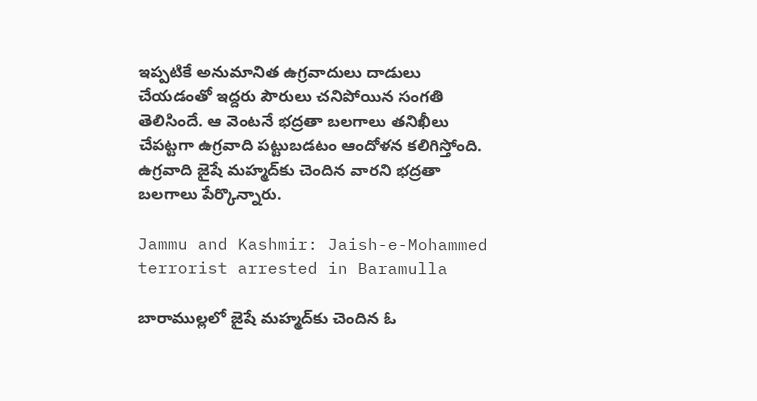ఇప్పటికే అనుమానిత ఉగ్రవాదులు దాడులు చేయడంతో ఇద్దరు పౌరులు చనిపోయిన సంగతి తెలిసిందే. ఆ వెంటనే భద్రతా బలగాలు తనిఖీలు చేపట్టగా ఉగ్రవాది పట్టుబడటం ఆందోళన కలిగిస్తోంది. ఉగ్రవాది జైషే మహ్మద్‌కు చెందిన వారని భద్రతా బలగాలు పేర్కొన్నారు.

Jammu and Kashmir: Jaish-e-Mohammed terrorist arrested in Baramulla

బారాముల్లలో జైషే మహ్మద్‌కు చెందిన ఓ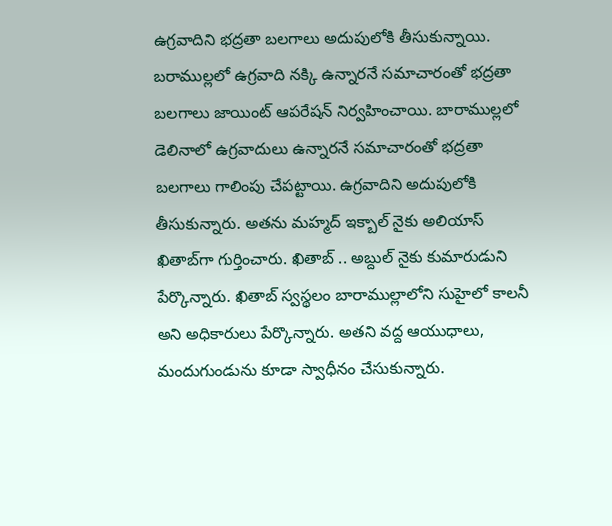ఉగ్రవాదిని భద్రతా బలగాలు అదుపులోకి తీసుకున్నాయి. బరాముల్లలో ఉగ్రవాది నక్కి ఉన్నారనే సమాచారంతో భద్రతా బలగాలు జాయింట్ ఆపరేషన్ నిర్వహించాయి. బారాముల్లలో డెలినాలో ఉగ్రవాదులు ఉన్నారనే సమాచారంతో భద్రతా బలగాలు గాలింపు చేపట్టాయి. ఉగ్రవాదిని అదుపులోకి తీసుకున్నారు. అతను మహ్మద్ ఇక్బాల్ నైకు అలియాస్ ఖితాబ్‌గా గుర్తించారు. ఖితాబ్ .. అబ్దుల్ నైకు కుమారుడుని పేర్కొన్నారు. ఖితాబ్ స్వస్థలం బారాముల్లాలోని సుహైలో కాలనీ అని అధికారులు పేర్కొన్నారు. అతని వద్ద ఆయుధాలు, మందుగుండును కూడా స్వాధీనం చేసుకున్నారు.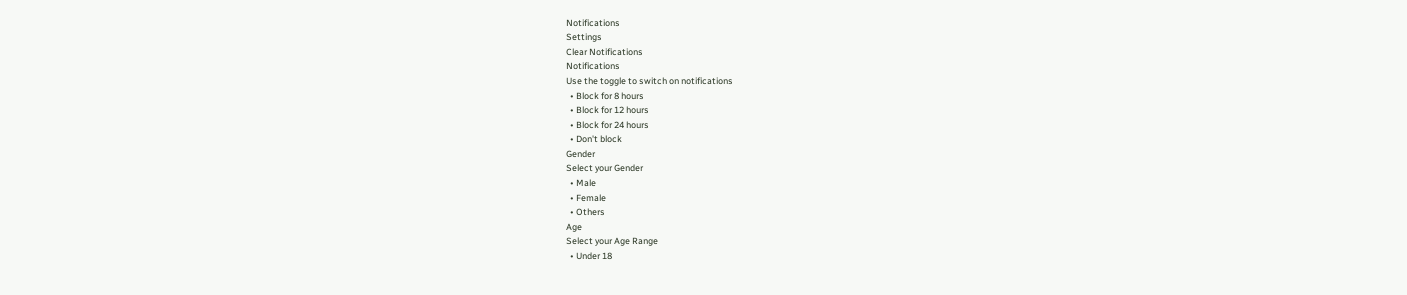Notifications
Settings
Clear Notifications
Notifications
Use the toggle to switch on notifications
  • Block for 8 hours
  • Block for 12 hours
  • Block for 24 hours
  • Don't block
Gender
Select your Gender
  • Male
  • Female
  • Others
Age
Select your Age Range
  • Under 18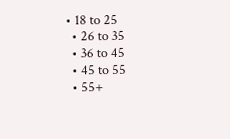• 18 to 25
  • 26 to 35
  • 36 to 45
  • 45 to 55
  • 55+